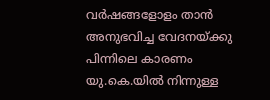വർഷങ്ങളോളം താൻ അനുഭവിച്ച വേദനയ്ക്കു പിന്നിലെ കാരണം യു.കെ.യിൽ നിന്നുള്ള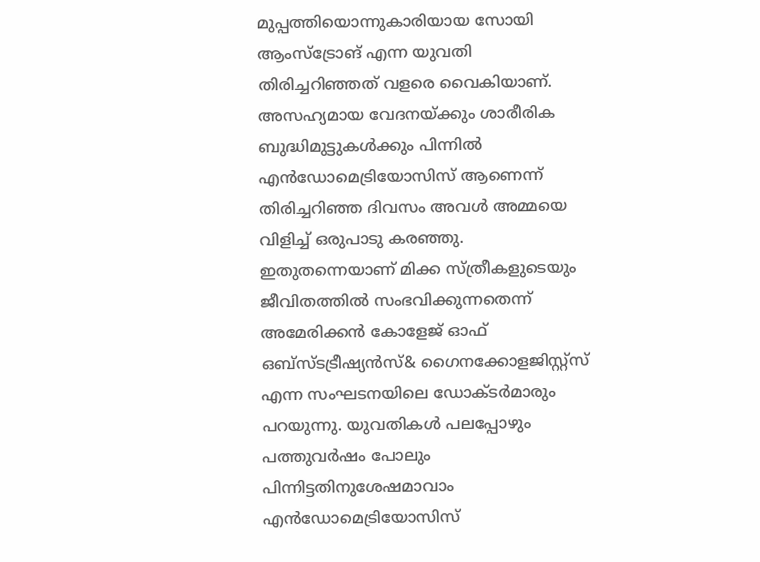മുപ്പത്തിയൊന്നുകാരിയായ സോയി ആംസ്ട്രോങ് എന്ന യുവതി തിരിച്ചറിഞ്ഞത് വളരെ വൈകിയാണ്. അസഹ്യമായ വേദനയ്ക്കും ശാരീരിക ബുദ്ധിമുട്ടുകൾക്കും പിന്നിൽ എൻഡോമെട്രിയോസിസ് ആണെന്ന് തിരിച്ചറിഞ്ഞ ദിവസം അവൾ അമ്മയെ വിളിച്ച് ഒരുപാടു കരഞ്ഞു. ഇതുതന്നെയാണ് മിക്ക സ്ത്രീകളുടെയും ജീവിതത്തിൽ സംഭവിക്കുന്നതെന്ന് അമേരിക്കൻ കോളേജ് ഓഫ് ഒബ്സ്ടട്രീഷ്യൻസ്& ഗൈനക്കോളജിസ്റ്റ്സ് എന്ന സംഘടനയിലെ ഡോക്ടർമാരും പറയുന്നു. യുവതികൾ പലപ്പോഴും പത്തുവർഷം പോലും പിന്നിട്ടതിനുശേഷമാവാം എൻഡോമെട്രിയോസിസ്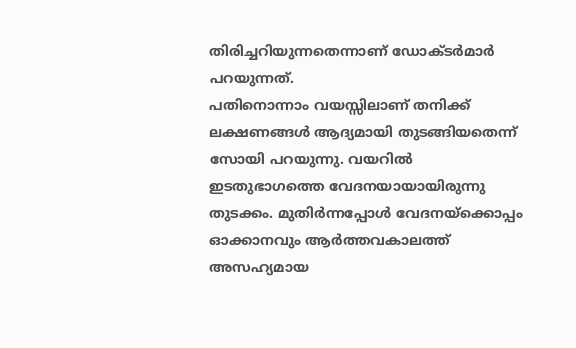തിരിച്ചറിയുന്നതെന്നാണ് ഡോക്ടർമാർ പറയുന്നത്.
പതിനൊന്നാം വയസ്സിലാണ് തനിക്ക് ലക്ഷണങ്ങൾ ആദ്യമായി തുടങ്ങിയതെന്ന് സോയി പറയുന്നു. വയറിൽ ഇടതുഭാഗത്തെ വേദനയായായിരുന്നു തുടക്കം. മുതിർന്നപ്പോൾ വേദനയ്ക്കൊപ്പം ഓക്കാനവും ആർത്തവകാലത്ത് അസഹ്യമായ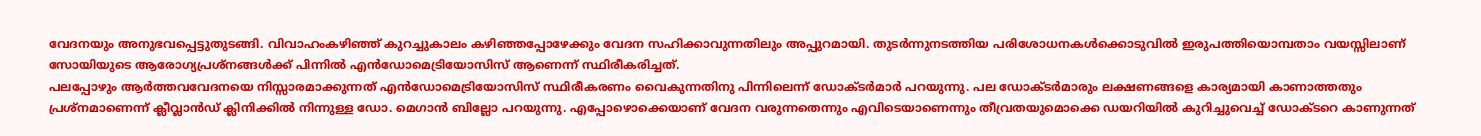വേദനയും അനുഭവപ്പെട്ടുതുടങ്ങി. വിവാഹംകഴിഞ്ഞ് കുറച്ചുകാലം കഴിഞ്ഞപ്പോഴേക്കും വേദന സഹിക്കാവുന്നതിലും അപ്പുറമായി. തുടർന്നുനടത്തിയ പരിശോധനകൾക്കൊടുവിൽ ഇരുപത്തിയൊമ്പതാം വയസ്സിലാണ് സോയിയുടെ ആരോഗ്യപ്രശ്നങ്ങൾക്ക് പിന്നിൽ എൻഡോമെട്രിയോസിസ് ആണെന്ന് സ്ഥിരീകരിച്ചത്.
പലപ്പോഴും ആർത്തവവേദനയെ നിസ്സാരമാക്കുന്നത് എൻഡോമെട്രിയോസിസ് സ്ഥിരീകരണം വൈകുന്നതിനു പിന്നിലെന്ന് ഡോക്ടർമാർ പറയുന്നു. പല ഡോക്ടർമാരും ലക്ഷണങ്ങളെ കാര്യമായി കാണാത്തതും പ്രശ്നമാണെന്ന് ക്ലീവ്ലാൻഡ് ക്ലിനിക്കിൽ നിന്നുള്ള ഡോ. മെഗാൻ ബില്ലോ പറയുന്നു. എപ്പോഴൊക്കെയാണ് വേദന വരുന്നതെന്നും എവിടെയാണെന്നും തീവ്രതയുമൊക്കെ ഡയറിയിൽ കുറിച്ചുവെച്ച് ഡോക്ടറെ കാണുന്നത്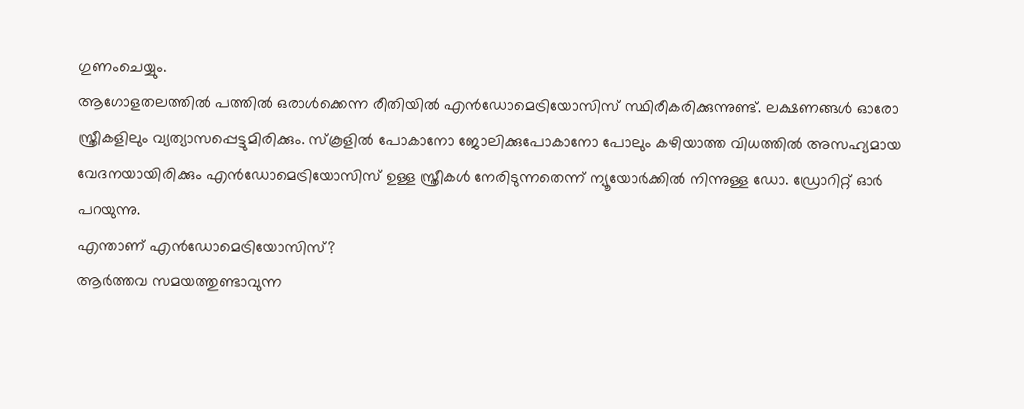ഗുണംചെയ്യും.
ആഗോളതലത്തിൽ പത്തിൽ ഒരാൾക്കെന്ന രീതിയിൽ എൻഡോമെട്രിയോസിസ് സ്ഥിരീകരിക്കുന്നുണ്ട്. ലക്ഷണങ്ങൾ ഓരോ സ്ത്രീകളിലും വ്യത്യാസപ്പെട്ടുമിരിക്കും. സ്കൂളിൽ പോകാനോ ജോലിക്കുപോകാനോ പോലും കഴിയാത്ത വിധത്തിൽ അസഹ്യമായ വേദനയായിരിക്കും എൻഡോമെട്രിയോസിസ് ഉള്ള സ്ത്രീകൾ നേരിടുന്നതെന്ന് ന്യൂയോർക്കിൽ നിന്നുള്ള ഡോ. ഡ്രോറിറ്റ് ഓർ പറയുന്നു.
എന്താണ് എൻഡോമെട്രിയോസിസ്?
ആർത്തവ സമയത്തുണ്ടാവുന്ന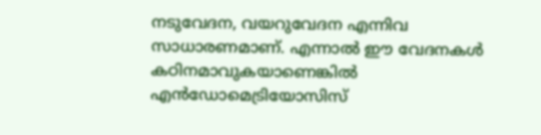നടുവേദന, വയറുവേദന എന്നിവ സാധാരണമാണ്. എന്നാൽ ഈ വേദനകൾ കഠിനമാവുകയാണെങ്കിൽ എൻഡോമെട്രിയോസിസ്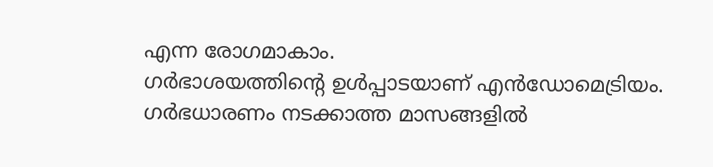എന്ന രോഗമാകാം.
ഗർഭാശയത്തിന്റെ ഉൾപ്പാടയാണ് എൻഡോമെട്രിയം. ഗർഭധാരണം നടക്കാത്ത മാസങ്ങളിൽ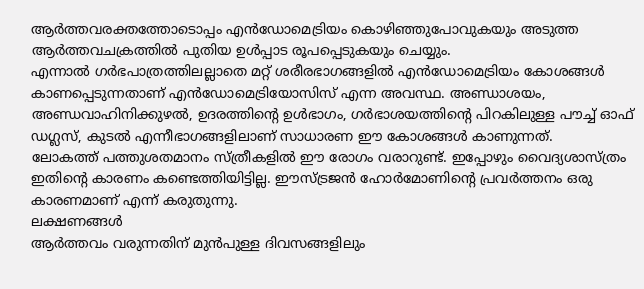ആർത്തവരക്തത്തോടൊപ്പം എൻഡോമെട്രിയം കൊഴിഞ്ഞുപോവുകയും അടുത്ത ആർത്തവചക്രത്തിൽ പുതിയ ഉൾപ്പാട രൂപപ്പെടുകയും ചെയ്യും.
എന്നാൽ ഗർഭപാത്രത്തിലല്ലാതെ മറ്റ് ശരീരഭാഗങ്ങളിൽ എൻഡോമെട്രിയം കോശങ്ങൾ കാണപ്പെടുന്നതാണ് എൻഡോമെട്രിയോസിസ് എന്ന അവസ്ഥ. അണ്ഡാശയം, അണ്ഡവാഹിനിക്കുഴൽ, ഉദരത്തിന്റെ ഉൾഭാഗം, ഗർഭാശയത്തിന്റെ പിറകിലുള്ള പൗച്ച് ഓഫ് ഡഗ്ലസ്, കുടൽ എന്നീഭാഗങ്ങളിലാണ് സാധാരണ ഈ കോശങ്ങൾ കാണുന്നത്.
ലോകത്ത് പത്തുശതമാനം സ്ത്രീകളിൽ ഈ രോഗം വരാറുണ്ട്. ഇപ്പോഴും വൈദ്യശാസ്ത്രം ഇതിന്റെ കാരണം കണ്ടെത്തിയിട്ടില്ല. ഈസ്ട്രജൻ ഹോർമോണിന്റെ പ്രവർത്തനം ഒരു കാരണമാണ് എന്ന് കരുതുന്നു.
ലക്ഷണങ്ങൾ
ആർത്തവം വരുന്നതിന് മുൻപുള്ള ദിവസങ്ങളിലും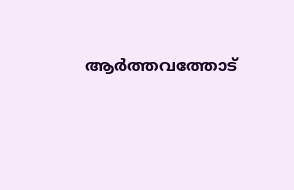ആർത്തവത്തോട്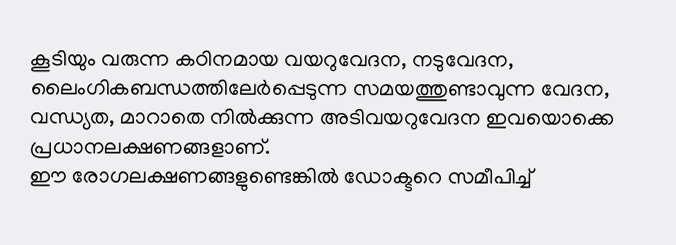കൂടിയും വരുന്ന കഠിനമായ വയറുവേദന, നടുവേദന, ലൈംഗികബന്ധത്തിലേർപ്പെടുന്ന സമയത്തുണ്ടാവുന്ന വേദന, വന്ധ്യത, മാറാതെ നിൽക്കുന്ന അടിവയറുവേദന ഇവയൊക്കെ പ്രധാനലക്ഷണങ്ങളാണ്.
ഈ രോഗലക്ഷണങ്ങളുണ്ടെങ്കിൽ ഡോക്ടറെ സമീപിച്ച്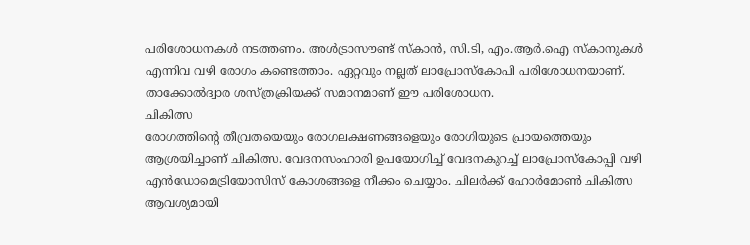പരിശോധനകൾ നടത്തണം. അൾട്രാസൗണ്ട് സ്കാൻ, സി.ടി, എം.ആർ.ഐ സ്കാനുകൾ എന്നിവ വഴി രോഗം കണ്ടെത്താം. ഏറ്റവും നല്ലത് ലാപ്രോസ്കോപി പരിശോധനയാണ്. താക്കോൽദ്വാര ശസ്ത്രക്രിയക്ക് സമാനമാണ് ഈ പരിശോധന.
ചികിത്സ
രോഗത്തിന്റെ തീവ്രതയെയും രോഗലക്ഷണങ്ങളെയും രോഗിയുടെ പ്രായത്തെയും ആശ്രയിച്ചാണ് ചികിത്സ. വേദനസംഹാരി ഉപയോഗിച്ച് വേദനകുറച്ച് ലാപ്രോസ്കോപ്പി വഴി എൻഡോമെട്രിയോസിസ് കോശങ്ങളെ നീക്കം ചെയ്യാം. ചിലർക്ക് ഹോർമോൺ ചികിത്സ ആവശ്യമായി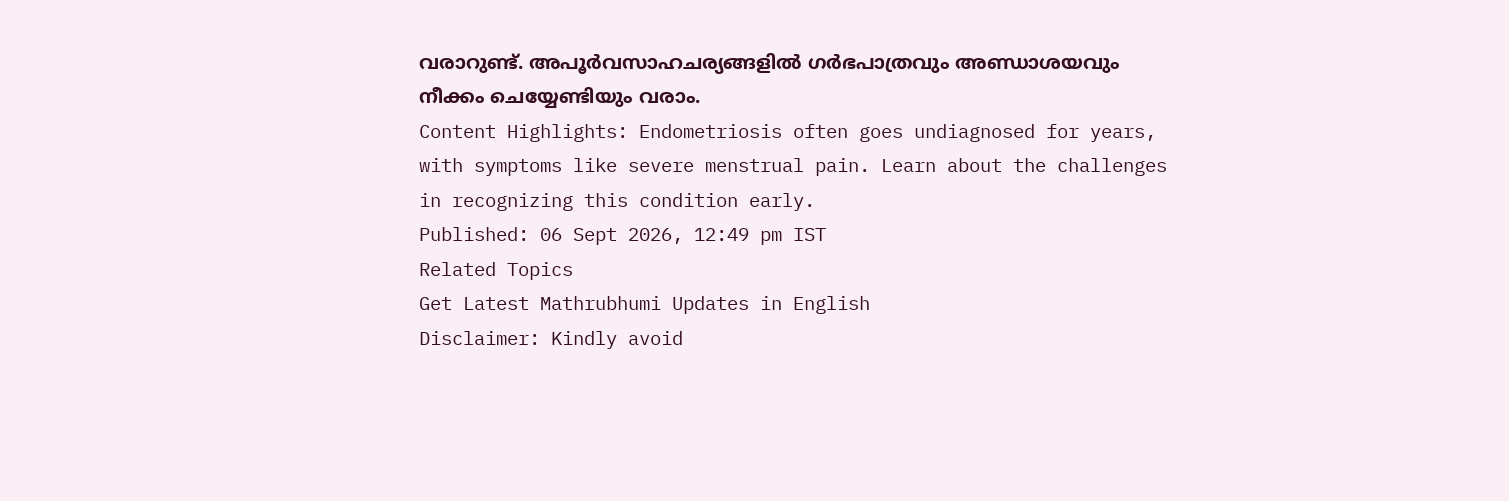വരാറുണ്ട്. അപൂർവസാഹചര്യങ്ങളിൽ ഗർഭപാത്രവും അണ്ഡാശയവും നീക്കം ചെയ്യേണ്ടിയും വരാം.
Content Highlights: Endometriosis often goes undiagnosed for years, with symptoms like severe menstrual pain. Learn about the challenges in recognizing this condition early.
Published: 06 Sept 2026, 12:49 pm IST
Related Topics
Get Latest Mathrubhumi Updates in English
Disclaimer: Kindly avoid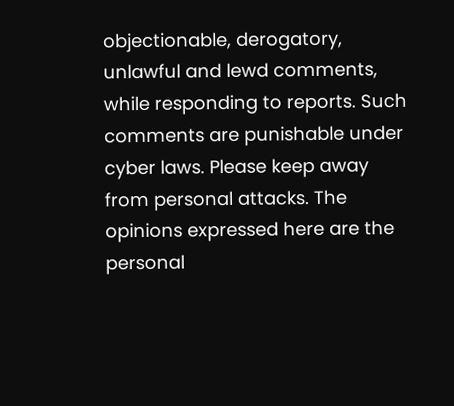objectionable, derogatory, unlawful and lewd comments, while responding to reports. Such comments are punishable under cyber laws. Please keep away from personal attacks. The opinions expressed here are the personal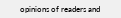opinions of readers and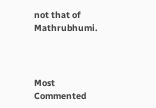not that of Mathrubhumi.



Most Commented